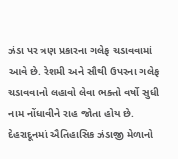ઝંડા પર ત્રણ પ્રકારના ગલેફ ચડાવવામાં આવે છે. રેશમી અને સૌથી ઉપરના ગલેફ ચડાવવાનો લહાવો લેવા ભક્તો વર્ષો સુધી નામ નોંધાવીને રાહ જોતા હોય છે.
દેહરાદૂનમાં ઐતિહાસિક ઝંડાજી મેળાનો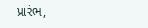પ્રારંભ,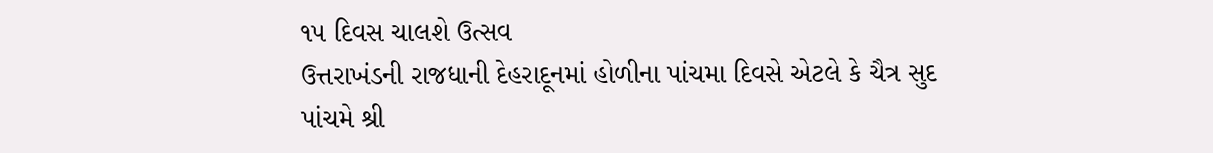૧૫ દિવસ ચાલશે ઉત્સવ
ઉત્તરાખંડની રાજધાની દેહરાદૂનમાં હોળીના પાંચમા દિવસે એટલે કે ચૈત્ર સુદ પાંચમે શ્રી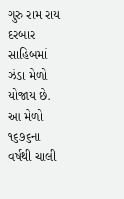ગુરુ રામ રાય દરબાર સાહિબમાં ઝંડા મેળો યોજાય છે. આ મેળો ૧૬૭૬ના વર્ષથી ચાલી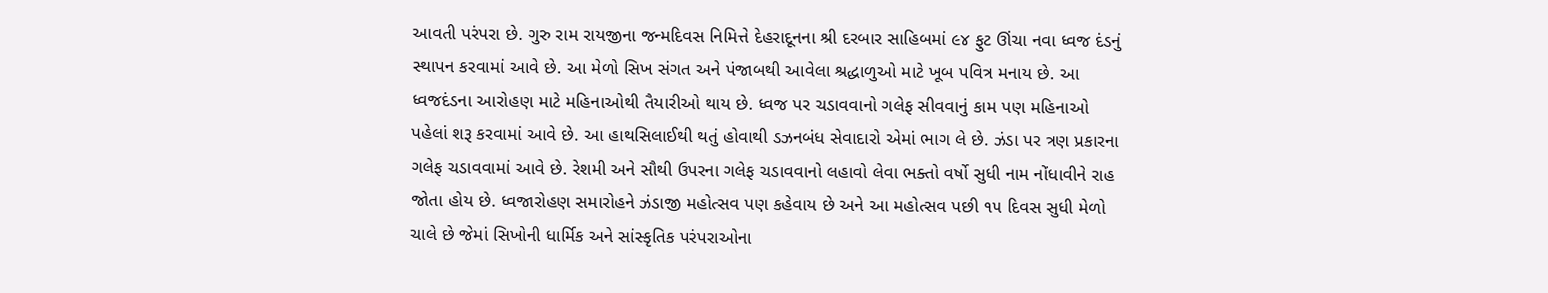આવતી પરંપરા છે. ગુરુ રામ રાયજીના જન્મદિવસ નિમિત્તે દેહરાદૂનના શ્રી દરબાર સાહિબમાં ૯૪ ફુટ ઊંચા નવા ધ્વજ દંડનું સ્થાપન કરવામાં આવે છે. આ મેળો સિખ સંગત અને પંજાબથી આવેલા શ્રદ્ધાળુઓ માટે ખૂબ પવિત્ર મનાય છે. આ ધ્વજદંડના આરોહણ માટે મહિનાઓથી તૈયારીઓ થાય છે. ધ્વજ પર ચડાવવાનો ગલેફ સીવવાનું કામ પણ મહિનાઓ પહેલાં શરૂ કરવામાં આવે છે. આ હાથસિલાઈથી થતું હોવાથી ડઝનબંધ સેવાદારો એમાં ભાગ લે છે. ઝંડા પર ત્રણ પ્રકારના ગલેફ ચડાવવામાં આવે છે. રેશમી અને સૌથી ઉપરના ગલેફ ચડાવવાનો લહાવો લેવા ભક્તો વર્ષો સુધી નામ નોંધાવીને રાહ જોતા હોય છે. ધ્વજારોહણ સમારોહને ઝંડાજી મહોત્સવ પણ કહેવાય છે અને આ મહોત્સવ પછી ૧૫ દિવસ સુધી મેળો ચાલે છે જેમાં સિખોની ધાર્મિક અને સાંસ્કૃતિક પરંપરાઓના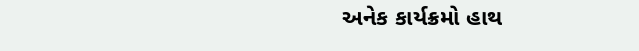અનેક કાર્યક્રમો હાથ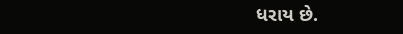ધરાય છે.